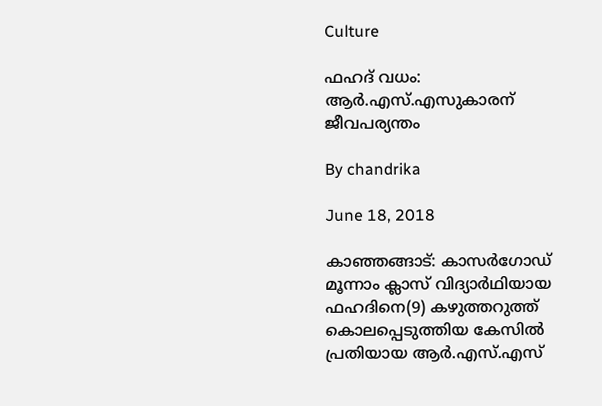Culture

ഫഹദ് വധം: ആര്‍.എസ്.എസുകാരന് ജീവപര്യന്തം

By chandrika

June 18, 2018

കാഞ്ഞങ്ങാട്: കാസര്‍ഗോഡ് മൂന്നാം ക്ലാസ് വിദ്യാര്‍ഥിയായ ഫഹദിനെ(9) കഴുത്തറുത്ത് കൊലപ്പെടുത്തിയ കേസില്‍ പ്രതിയായ ആര്‍.എസ്.എസ്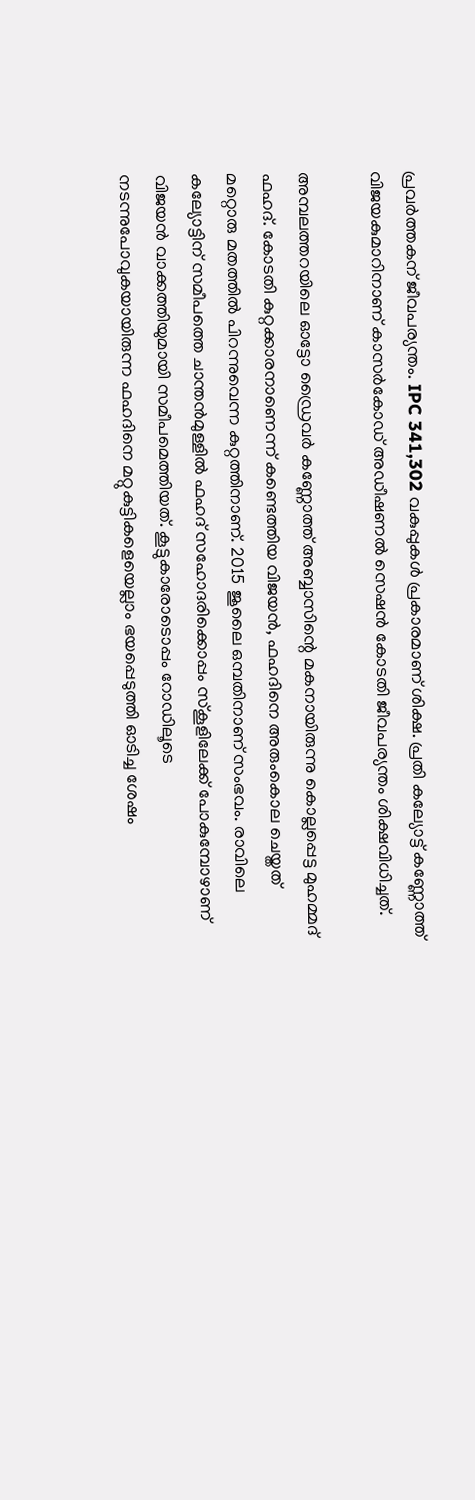പ്രവര്‍ത്തകന് ജീവപര്യന്തം. IPC 341,302 വകുപ്പുകള്‍ പ്രകാരമാണ് ശിക്ഷ. പ്രതി കല്യോട്ട് കണ്ണോത്ത് വിജയകുമാറിനാണ് കാസര്‍കോഡ് അഡീഷണല്‍ സെഷന്‍ കോടതി ജീവപര്യന്തം ശിക്ഷവിധിച്ചത്.

അമ്പലത്തറയിലെ ഓട്ടോ ഡ്രൈവര്‍ കണ്ണോത്ത് അബ്ബാസിന്റെ മകനായിരുന്നു കൊല്ലപ്പെട്ട മുഹമ്മദ് ഫഹദ്. കോടതി കുറ്റക്കാരനാണെന്ന് കണ്ടെത്തിയ വിജയന്‍, ഫഹദിനെ അരുംകൊല ചെയ്തത് മറ്റൊരു മതത്തില്‍ പിറന്നുവെന്ന കുറ്റത്തിനാണ്. 2015 ജൂലൈ ഒമ്പതിനാണ് സംഭവം. രാവിലെ കല്യോട്ടിന് സമീപത്തെ ചാന്തന്‍മുള്ളില്‍ ഫഹദ് സഹോദരിക്കൊപ്പം സ്‌കൂളിലേക്ക് പോകുമ്പോഴാണ് വിജയന്‍ വാക്കത്തിയുമായി സമീപമെത്തിയത്. കൂട്ടുകാരോടൊപ്പം റോഡിലൂടെ നടന്നുപോവുകയായിരുന്ന ഫഹദിനെ മറ്റുകുട്ടികളെയെല്ലാം ഭയപ്പെടുത്തി ഓടിച്ച ശേഷം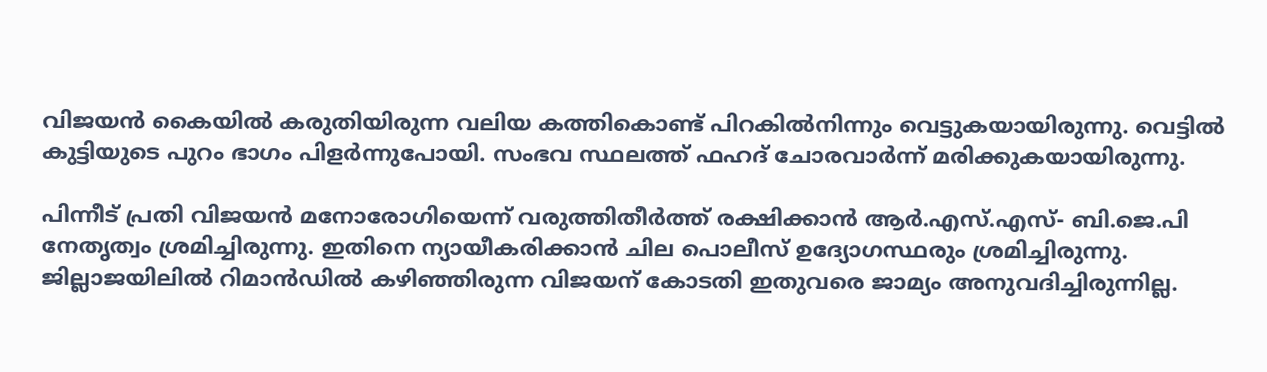വിജയന്‍ കൈയില്‍ കരുതിയിരുന്ന വലിയ കത്തികൊണ്ട് പിറകില്‍നിന്നും വെട്ടുകയായിരുന്നു. വെട്ടില്‍ കുട്ടിയുടെ പുറം ഭാഗം പിളര്‍ന്നുപോയി. സംഭവ സ്ഥലത്ത് ഫഹദ് ചോരവാര്‍ന്ന് മരിക്കുകയായിരുന്നു.

പിന്നീട് പ്രതി വിജയന്‍ മനോരോഗിയെന്ന് വരുത്തിതീര്‍ത്ത് രക്ഷിക്കാന്‍ ആര്‍.എസ്.എസ്- ബി.ജെ.പി നേതൃത്വം ശ്രമിച്ചിരുന്നു. ഇതിനെ ന്യായീകരിക്കാന്‍ ചില പൊലീസ് ഉദ്യോഗസ്ഥരും ശ്രമിച്ചിരുന്നു. ജില്ലാജയിലില്‍ റിമാന്‍ഡില്‍ കഴിഞ്ഞിരുന്ന വിജയന് കോടതി ഇതുവരെ ജാമ്യം അനുവദിച്ചിരുന്നില്ല.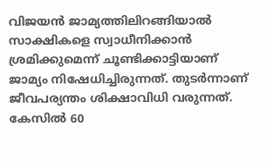വിജയന്‍ ജാമ്യത്തിലിറങ്ങിയാല്‍ സാക്ഷികളെ സ്വാധീനിക്കാന്‍ ശ്രമിക്കുമെന്ന് ചൂണ്ടിക്കാട്ടിയാണ് ജാമ്യം നിഷേധിച്ചിരുന്നത്. തുടര്‍ന്നാണ് ജീവപര്യന്തം ശിക്ഷാവിധി വരുന്നത്. കേസില്‍ 60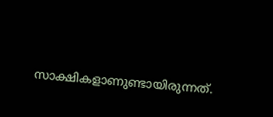സാക്ഷികളാണുണ്ടായിരുന്നത്.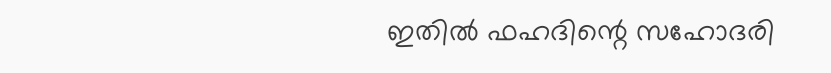ഇതില്‍ ഫഹദിന്റെ സഹോദരി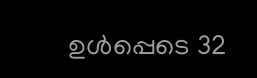ഉള്‍പ്പെടെ 32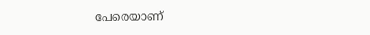പേരെയാണ്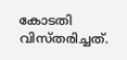കോടതി വിസ്തരിച്ചത്.